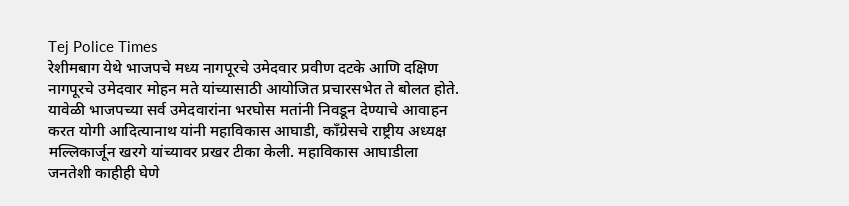Tej Police Times
रेशीमबाग येथे भाजपचे मध्य नागपूरचे उमेदवार प्रवीण दटके आणि दक्षिण नागपूरचे उमेदवार मोहन मते यांच्यासाठी आयोजित प्रचारसभेत ते बोलत होते. यावेळी भाजपच्या सर्व उमेदवारांना भरघोस मतांनी निवडून देण्याचे आवाहन करत योगी आदित्यानाथ यांनी महाविकास आघाडी, काँग्रेसचे राष्ट्रीय अध्यक्ष मल्लिकार्जून खरगे यांच्यावर प्रखर टीका केली. महाविकास आघाडीला जनतेशी काहीही घेणे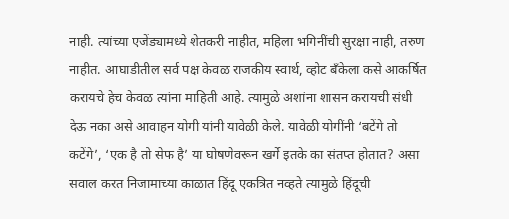नाही. त्यांच्या एजेंड्यामध्ये शेतकरी नाहीत, महिला भगिनींची सुरक्षा नाही, तरुण नाहीत. आघाडीतील सर्व पक्ष केवळ राजकीय स्वार्थ, व्होट बँकेला कसे आकर्षित करायचे हेच केवळ त्यांना माहिती आहे. त्यामुळे अशांना शासन करायची संधी देऊ नका असे आवाहन योगी यांनी यावेळी केले. यावेळी योगींनी ‘बटेंगे तो कटेंगे’, ‘एक है तो सेफ है’ या घोषणेवरून खर्गे इतके का संतप्त होतात? असा सवाल करत निजामाच्या काळात हिंदू एकत्रित नव्हते त्यामुळे हिंदूची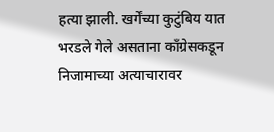हत्या झाली. खर्गेंच्या कुटुंबिय यात भरडले गेले असताना काँग्रेसकडून निजामाच्या अत्याचारावर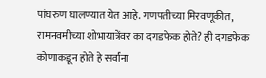पांघरुण घालण्यात येत आहे. गणपतीच्या मिरवणूकीत, रामनवमीच्या शोभायात्रेंवर का दगडफेक होते? ही दगडफेक कोणाकडून होते हे सर्वांना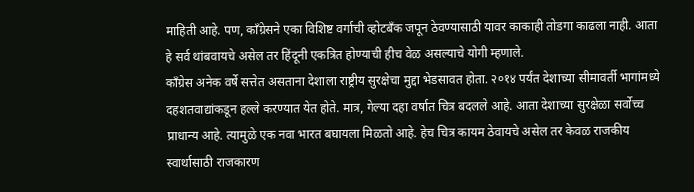माहिती आहे. पण, काँग्रेसने एका विशिष्ट वर्गाची व्होटबँक जपून ठेवण्यासाठी यावर काकाही तोडगा काढला नाही. आता हे सर्व थांबवायचे असेल तर हिंदूनी एकत्रित होण्याची हीच वेळ असल्याचे योगी म्हणाले.
काँग्रेस अनेक वर्षे सत्तेत असताना देशाला राष्ट्रीय सुरक्षेचा मुद्दा भेडसावत होता. २०१४ पर्यंत देशाच्या सीमावर्ती भागांमध्ये दहशतवाद्यांकडून हल्ले करण्यात येत होते. मात्र, गेल्या दहा वर्षात चित्र बदलले आहे. आता देशाच्या सुरक्षेळा सर्वोच्च प्राधान्य आहे. त्यामुळे एक नवा भारत बघायला मिळतो आहे. हेच चित्र कायम ठेवायचे असेल तर केवळ राजकीय स्वार्थासाठी राजकारण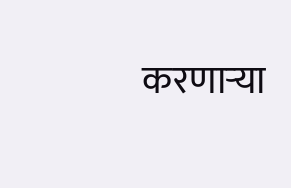करणाऱ्या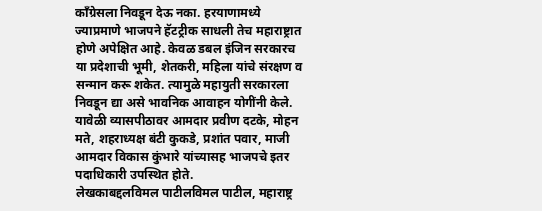काँग्रेसला निवडून देऊ नका. हरयाणामध्ये ज्याप्रमाणे भाजपने हॅटट्रीक साधली तेच महाराष्ट्रात होणे अपेक्षित आहे. केवळ डबल इंजिन सरकारच या प्रदेशाची भूमी, शेतकरी, महिला यांचे संरक्षण व सन्मान करू शकेत. त्यामुळे महायुती सरकारला निवडून द्या असे भावनिक आवाहन योगींनी केले. यावेळी व्यासपीठावर आमदार प्रवीण दटके, मोहन मते, शहराध्यक्ष बंटी कुकडे, प्रशांत पवार, माजी आमदार विकास कुंभारे यांच्यासह भाजपचे इतर पदाधिकारी उपस्थित होते.
लेखकाबद्दलविमल पाटीलविमल पाटील, महाराष्ट्र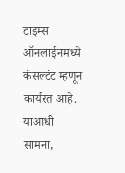टाइम्स ऑनलाईनमध्ये कंसल्टंट म्हणून कार्यरत आहे. याआधी सामना,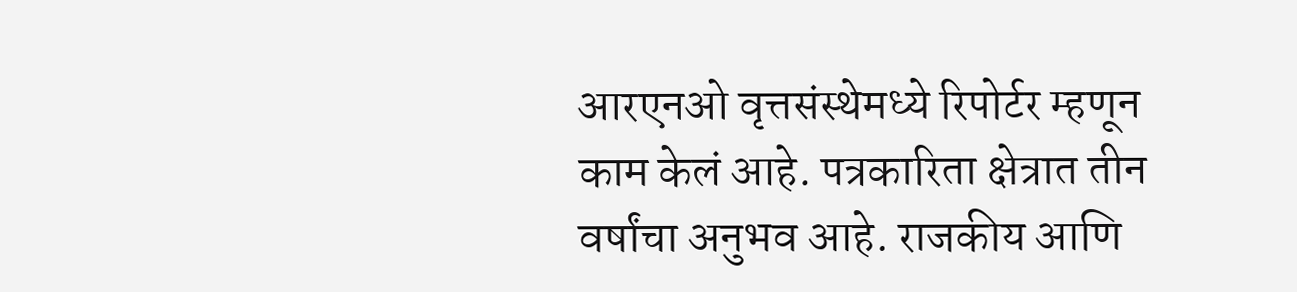आरएनओ वृत्तसंस्थेमध्ये रिपोर्टर म्हणून काम केलं आहे. पत्रकारिता क्षेत्रात तीन वर्षांचा अनुभव आहे. राजकीय आणि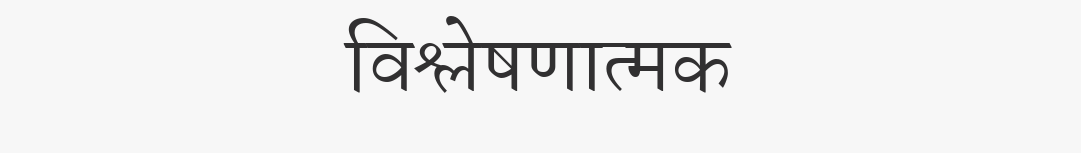विश्लेषणात्मक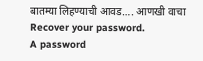बातम्या लिहण्याची आवड…. आणखी वाचा
Recover your password.
A password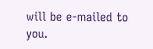will be e-mailed to you.